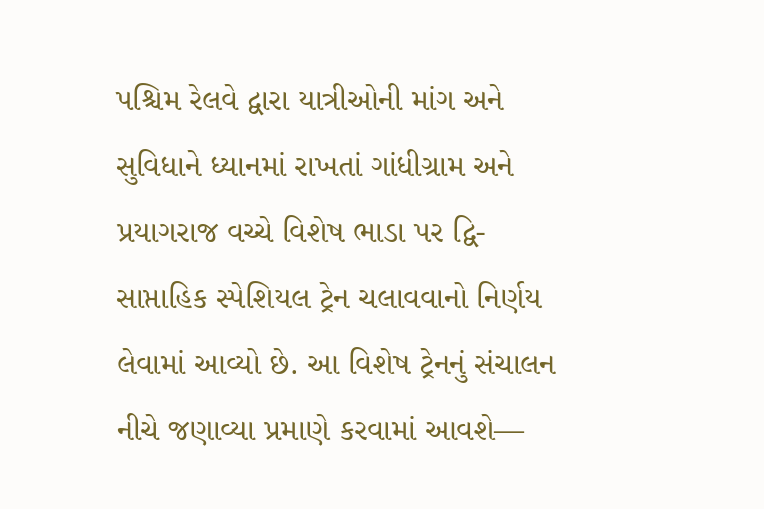પશ્ચિમ રેલવે દ્વારા યાત્રીઓની માંગ અને સુવિધાને ધ્યાનમાં રાખતાં ગાંધીગ્રામ અને પ્રયાગરાજ વચ્ચે વિશેષ ભાડા પર દ્વિ-સાપ્તાહિક સ્પેશિયલ ટ્રેન ચલાવવાનો નિર્ણય લેવામાં આવ્યો છે. આ વિશેષ ટ્રેનનું સંચાલન નીચે જણાવ્યા પ્રમાણે કરવામાં આવશે—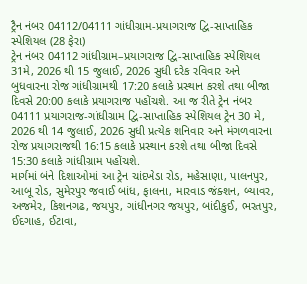ટ્રૈન નંબર 04112/04111 ગાંધીગ્રામ-પ્રયાગરાજ દ્વિ-સાપ્તાહિક સ્પેશિયલ (28 ફેરા)
ટ્રેન નંબર 04112 ગાંધીગ્રામ–પ્રયાગરાજ દ્વિ-સાપ્તાહિક સ્પેશિયલ 31મે, 2026 થી 15 જુલાઈ, 2026 સુધી દરેક રવિવાર અને બુધવારના રોજ ગાંધીગ્રામથી 17:20 કલાકે પ્રસ્થાન કરશે તથા બીજા દિવસે 20:00 કલાકે પ્રયાગરાજ પહોંચશે. આ જ રીતે ટ્રેન નંબર 04111 પ્રયાગરાજ-ગાંધીગ્રામ દ્વિ-સાપ્તાહિક સ્પેશિયલ ટ્રેન 30 મે, 2026 થી 14 જુલાઈ, 2026 સુધી પ્રત્યેક શનિવાર અને મંગળવારના રોજ પ્રયાગરાજથી 16:15 કલાકે પ્રસ્થાન કરશે તથા બીજા દિવસે 15:30 કલાકે ગાંધીગ્રામ પહોંચશે.
માર્ગમાં બંને દિશાઓમાં આ ટ્રેન ચાંદખેડા રોડ, મહેસાણા, પાલનપુર, આબૂ રોડ, સુમેરપુર જવાઈ બાંધ, ફાલના, મારવાડ જંક્શન, બ્યાવર, અજમેર, કિશનગઢ, જયપુર, ગાંધીનગર જયપુર, બાંદીકુઈ, ભરતપુર, ઈદગાહ, ઈટાવા,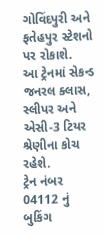ગોવિંદપુરી અને ફતેહપુર સ્ટેશનો પર રોકાશે.
આ ટ્રેનમાં સેકન્ડ જનરલ ક્લાસ, સ્લીપર અને એસી-3 ટિયર શ્રેણીના કોચ રહેશે.
ટ્રેન નંબર 04112 નું બુકિંગ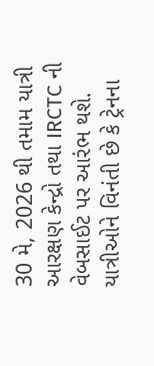30 મે, 2026 થી તમામ યાત્રી આરક્ષણ કેન્દ્રો તથા IRCTC ની વેબસાઈટ પર આરંભ થશે. યાત્રીઓને વિનંતી છે કે ટ્રેનના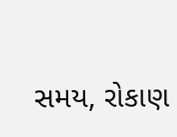સમય, રોકાણ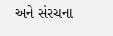અને સંરચના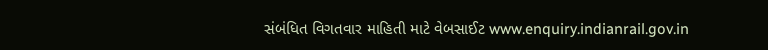સંબંધિત વિગતવાર માહિતી માટે વેબસાઈટ www.enquiry.indianrail.gov.in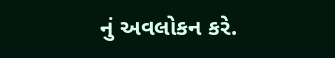નું અવલોકન કરે.